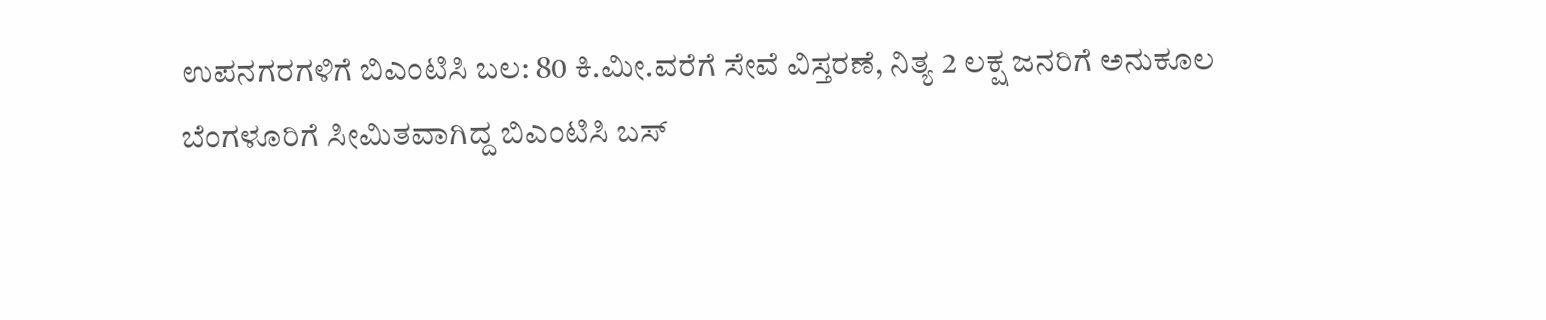ಉಪನಗರಗಳಿಗೆ ಬಿಎಂಟಿಸಿ ಬಲ: 80 ಕಿ.ಮೀ.ವರೆಗೆ ಸೇವೆ ವಿಸ್ತರಣೆ, ನಿತ್ಯ 2 ಲಕ್ಷ ಜನರಿಗೆ ಅನುಕೂಲ
ಬೆಂಗಳೂರಿಗೆ ಸೀಮಿತವಾಗಿದ್ದ ಬಿಎಂಟಿಸಿ ಬಸ್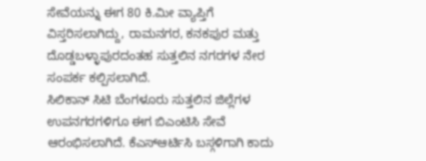ಸೇವೆಯನ್ನು ಈಗ 80 ಕಿ.ಮೀ ವ್ಯಾಪ್ತಿಗೆ ವಿಸ್ತರಿಸಲಾಗಿದ್ದು, ರಾಮನಗರ, ಕನಕಪುರ ಮತ್ತು ದೊಡ್ಡಬಳ್ಳಾಪುರದಂತಹ ಸುತ್ತಲಿನ ನಗರಗಳ ನೇರ ಸಂಪರ್ಕ ಕಲ್ಪಿಸಲಾಗಿದೆ.
ಸಿಲಿಕಾನ್ ಸಿಟಿ ಬೆಂಗಳೂರು ಸುತ್ತಲಿನ ಜಿಲ್ಲೆಗಳ ಉಪನಗರಗಳಿಗೂ ಈಗ ಬಿಎಂಟಿಸಿ ಸೇವೆ ಆರಂಭಿಸಲಾಗಿದೆ. ಕೆಎಸ್ಆರ್ಟಿಸಿ ಬಸ್ಗಳಿಗಾಗಿ ಕಾದು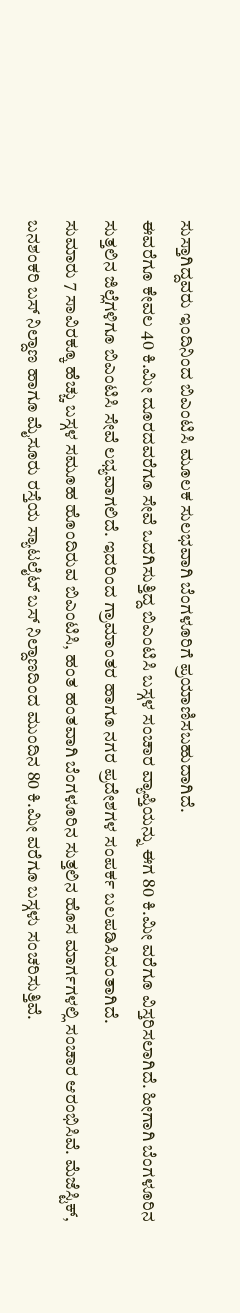ಸುಸ್ತಾಗಿದ್ದವರು ಇಂದಿನಿಂದ ಬಿಎಂಟಿಸಿ ಮೂಲಕ ಸುಲಭವಾಗಿ ಬೆಂಗಳೂರಿಗೆ ಪ್ರಯಾಣಿಸಬಹುದಾಗಿದೆ.
ಈವರೆಗೂ ಕೇವಲ 40 ಕಿ.ಮೀ ದೂರದವರೆಗೂ ಸೇವೆ ಒದಗಿಸುತ್ತಿದ್ದ ಬಿಎಂಟಿಸಿ ಬಸ್ಗಳ ಸಂಚಾರ ವ್ಯಾಪ್ತಿಯನ್ನು ಈಗ 80 ಕಿ.ಮೀ ವರೆಗೂ ವಿಸ್ತರಿಸಲಾಗಿದೆ. ಹೀಗಾಗಿ ಬೆಂಗಳೂರಿನ ಸುತ್ತಲಿನ ಜಿಲ್ಲೆಗಳಿಗೂ ಬಿಎಂಟಿಸಿ ಸೇವೆ ಲಭ್ಯವಾಗಲಿದೆ. ಇದರಿಂದ ಗ್ರಾಮಾಂತರ ಹಾಗೂ ನಗರ ಪ್ರದೇಶಗಳ ಸಂಪರ್ಕ ಬಲಪಡಿಸಿದಂತಾಗಿದೆ.
ಸುಮಾರು 7 ಸಾವಿರಕ್ಕೂ ಹೆಚ್ಚು ಬಸ್ಗಳ ಸಮೂಹ ಹೊಂದಿರುವ ಬಿಎಂಟಿಸಿ, ಹಂತ ಹಂತವಾಗಿ ಬೆಂಗಳೂರಿನ ಸುತ್ತಲಿನ ಹೊಸ ಮಾರ್ಗಗಳಲ್ಲಿ ಸಂಚಾರ ಆರಂಭಿಸಿವೆ. ಮೆಜೆಸ್ಟಿಕ್, ಬನಶಂಕರಿ ಬಸ್ ನಿಲ್ದಾಣ ಹಾಗೂ ಮೈಸೂರು ರಸ್ತೆಯ ಸ್ಯಾಟಲೈಟ್ ಬಸ್ ನಿಲ್ದಾಣದಿಂದ ಮುಂದಿನ 80 ಕಿ.ಮೀ ವರೆಗೂ ಬಸ್ಗಳು ಸಂಚರಿಸುತ್ತಿವೆ.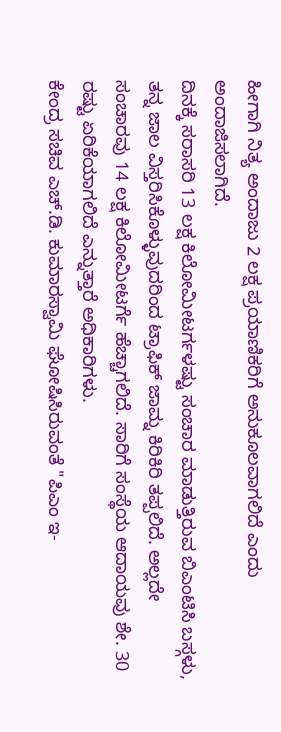ಹೀಗಾಗಿ ನಿತ್ಯ ಅಂದಾಜು 2 ಲಕ್ಷ ಪ್ರಯಾಣಿಕರಿಗೆ ಅನುಕೂಲವಾಗಲಿದೆ ಎಂದು ಅಂದಾಜಿಸಲಾಗಿದೆ.
ದಿನಕ್ಕೆ ಸರಾಸರಿ 13 ಲಕ್ಷ ಕಿಲೋಮೀಟರ್ಗಳಷ್ಟು ಸಂಚಾರ ಮಾಡುತ್ತಿರುವ ಬಿಎಂಟಿಸಿ ಬಸ್ಗಳು, ತನ್ನ ಜಾಲ ವಿಸ್ತರಿಸಿಕೊಳ್ಳುವುದರಿಂದ ಟ್ರಾಫಿಕ್ ಜಾಮ್ನ ಕಿರಿಕಿರಿ ತಪ್ಪಲಿದೆ. ಅಲ್ಲದೇ ಸಂಚಾರವು 14 ಲಕ್ಷ ಕಿಲೋಮೀಟರ್ಗೆ ಹೆಚ್ಚಾಗಲಿದೆ. ಸಾರಿಗೆ ಸಂಸ್ಥೆಯ ಆದಾಯವು ಶೇ. 30 ರಷ್ಟು ಏರಿಕೆಯಾಗಲಿದೆ ಎನ್ನುತ್ತಾರೆ ಅಧಿಕಾರಿಗಳು.
ಕೇಂದ್ರ ಸಚಿವ ಎಚ್.ಡಿ. ಕುಮಾರಸ್ವಾಮಿ ಘೋಷಿಸಿರುವಂತೆ "ಪಿಎಂ ಇ-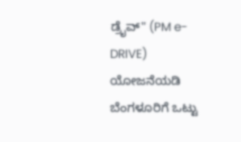ಡ್ರೈವ್" (PM e-DRIVE) ಯೋಜನೆಯಡಿ ಬೆಂಗಳೂರಿಗೆ ಒಟ್ಟು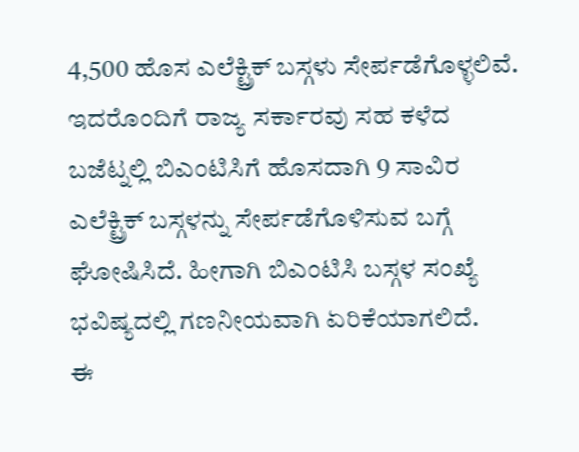4,500 ಹೊಸ ಎಲೆಕ್ಟ್ರಿಕ್ ಬಸ್ಗಳು ಸೇರ್ಪಡೆಗೊಳ್ಳಲಿವೆ. ಇದರೊಂದಿಗೆ ರಾಜ್ಯ ಸರ್ಕಾರವು ಸಹ ಕಳೆದ ಬಜೆಟ್ನಲ್ಲಿ ಬಿಎಂಟಿಸಿಗೆ ಹೊಸದಾಗಿ 9 ಸಾವಿರ ಎಲೆಕ್ಟ್ರಿಕ್ ಬಸ್ಗಳನ್ನು ಸೇರ್ಪಡೆಗೊಳಿಸುವ ಬಗ್ಗೆ ಘೋಷಿಸಿದೆ. ಹೀಗಾಗಿ ಬಿಎಂಟಿಸಿ ಬಸ್ಗಳ ಸಂಖ್ಯೆ ಭವಿಷ್ಯದಲ್ಲಿ ಗಣನೀಯವಾಗಿ ಏರಿಕೆಯಾಗಲಿದೆ.
ಈ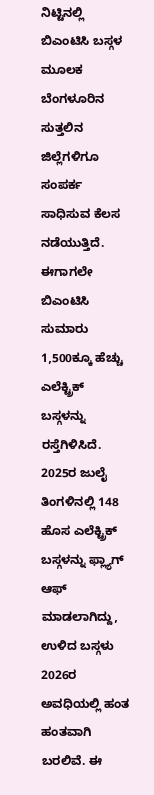ನಿಟ್ಟಿನಲ್ಲಿ ಬಿಎಂಟಿಸಿ ಬಸ್ಗಳ ಮೂಲಕ ಬೆಂಗಳೂರಿನ ಸುತ್ತಲಿನ ಜಿಲ್ಲೆಗಳಿಗೂ ಸಂಪರ್ಕ ಸಾಧಿಸುವ ಕೆಲಸ ನಡೆಯುತ್ತಿದೆ. ಈಗಾಗಲೇ ಬಿಎಂಟಿಸಿ ಸುಮಾರು 1,500ಕ್ಕೂ ಹೆಚ್ಚು ಎಲೆಕ್ಟ್ರಿಕ್ ಬಸ್ಗಳನ್ನು ರಸ್ತೆಗಿಳಿಸಿದೆ. 2025ರ ಜುಲೈ ತಿಂಗಳಿನಲ್ಲಿ 148 ಹೊಸ ಎಲೆಕ್ಟ್ರಿಕ್ ಬಸ್ಗಳನ್ನು ಫ್ಲ್ಯಾಗ್ ಆಫ್ ಮಾಡಲಾಗಿದ್ದು, ಉಳಿದ ಬಸ್ಗಳು 2026ರ ಅವಧಿಯಲ್ಲಿ ಹಂತ ಹಂತವಾಗಿ ಬರಲಿವೆ. ಈ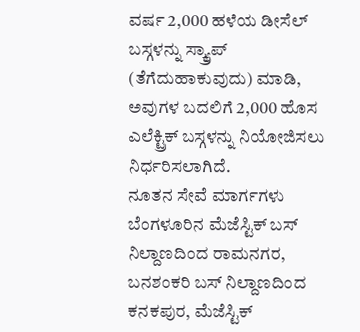ವರ್ಷ 2,000 ಹಳೆಯ ಡೀಸೆಲ್ ಬಸ್ಗಳನ್ನು ಸ್ಕ್ರ್ಯಾಪ್ (ತೆಗೆದುಹಾಕುವುದು) ಮಾಡಿ, ಅವುಗಳ ಬದಲಿಗೆ 2,000 ಹೊಸ ಎಲೆಕ್ಟ್ರಿಕ್ ಬಸ್ಗಳನ್ನು ನಿಯೋಜಿಸಲು ನಿರ್ಧರಿಸಲಾಗಿದೆ.
ನೂತನ ಸೇವೆ ಮಾರ್ಗಗಳು
ಬೆಂಗಳೂರಿನ ಮೆಜೆಸ್ಟಿಕ್ ಬಸ್ ನಿಲ್ದಾಣದಿಂದ ರಾಮನಗರ, ಬನಶಂಕರಿ ಬಸ್ ನಿಲ್ದಾಣದಿಂದ ಕನಕಪುರ, ಮೆಜೆಸ್ಟಿಕ್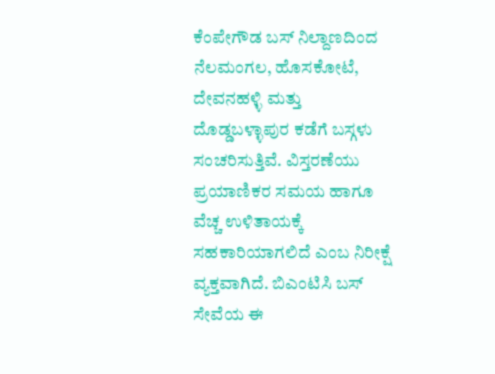ಕೆಂಪೇಗೌಡ ಬಸ್ ನಿಲ್ದಾಣದಿಂದ ನೆಲಮಂಗಲ, ಹೊಸಕೋಟೆ, ದೇವನಹಳ್ಳಿ ಮತ್ತು ದೊಡ್ಡಬಳ್ಳಾಪುರ ಕಡೆಗೆ ಬಸ್ಗಳು ಸಂಚರಿಸುತ್ತಿವೆ. ವಿಸ್ತರಣೆಯು ಪ್ರಯಾಣಿಕರ ಸಮಯ ಹಾಗೂ ವೆಚ್ಚ ಉಳಿತಾಯಕ್ಕೆ ಸಹಕಾರಿಯಾಗಲಿದೆ ಎಂಬ ನಿರೀಕ್ಷೆ ವ್ಯಕ್ತವಾಗಿದೆ. ಬಿಎಂಟಿಸಿ ಬಸ್ ಸೇವೆಯ ಈ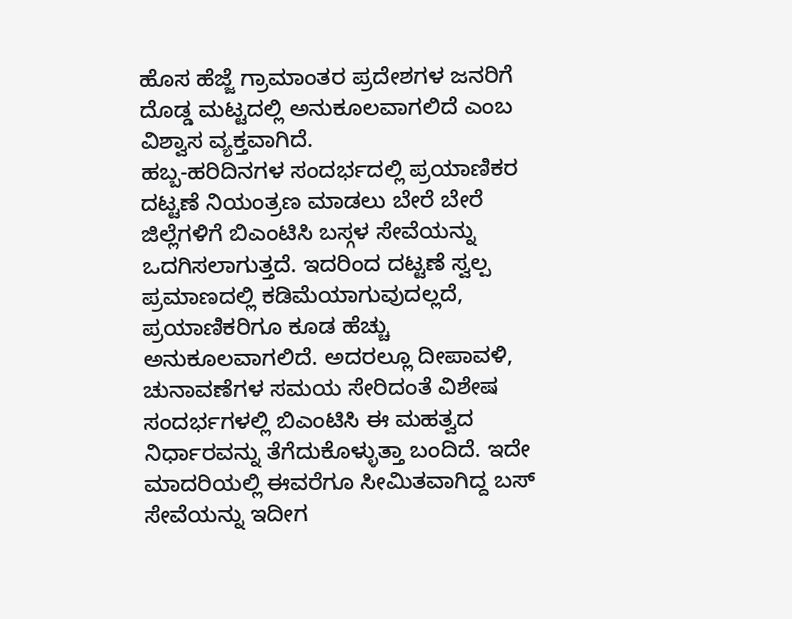ಹೊಸ ಹೆಜ್ಜೆ ಗ್ರಾಮಾಂತರ ಪ್ರದೇಶಗಳ ಜನರಿಗೆ ದೊಡ್ಡ ಮಟ್ಟದಲ್ಲಿ ಅನುಕೂಲವಾಗಲಿದೆ ಎಂಬ ವಿಶ್ವಾಸ ವ್ಯಕ್ತವಾಗಿದೆ.
ಹಬ್ಬ-ಹರಿದಿನಗಳ ಸಂದರ್ಭದಲ್ಲಿ ಪ್ರಯಾಣಿಕರ ದಟ್ಟಣೆ ನಿಯಂತ್ರಣ ಮಾಡಲು ಬೇರೆ ಬೇರೆ ಜಿಲ್ಲೆಗಳಿಗೆ ಬಿಎಂಟಿಸಿ ಬಸ್ಗಳ ಸೇವೆಯನ್ನು ಒದಗಿಸಲಾಗುತ್ತದೆ. ಇದರಿಂದ ದಟ್ಟಣೆ ಸ್ವಲ್ಪ ಪ್ರಮಾಣದಲ್ಲಿ ಕಡಿಮೆಯಾಗುವುದಲ್ಲದೆ, ಪ್ರಯಾಣಿಕರಿಗೂ ಕೂಡ ಹೆಚ್ಚು ಅನುಕೂಲವಾಗಲಿದೆ. ಅದರಲ್ಲೂ ದೀಪಾವಳಿ, ಚುನಾವಣೆಗಳ ಸಮಯ ಸೇರಿದಂತೆ ವಿಶೇಷ ಸಂದರ್ಭಗಳಲ್ಲಿ ಬಿಎಂಟಿಸಿ ಈ ಮಹತ್ವದ ನಿರ್ಧಾರವನ್ನು ತೆಗೆದುಕೊಳ್ಳುತ್ತಾ ಬಂದಿದೆ. ಇದೇ ಮಾದರಿಯಲ್ಲಿ ಈವರೆಗೂ ಸೀಮಿತವಾಗಿದ್ದ ಬಸ್ ಸೇವೆಯನ್ನು ಇದೀಗ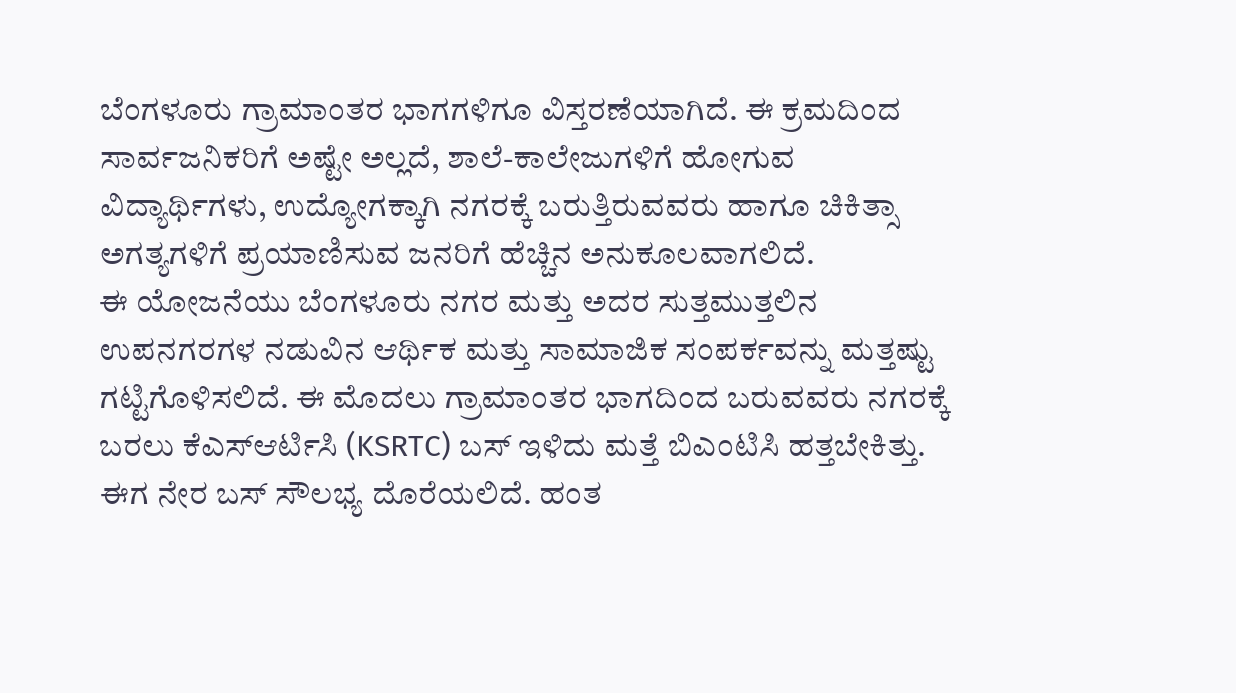ಬೆಂಗಳೂರು ಗ್ರಾಮಾಂತರ ಭಾಗಗಳಿಗೂ ವಿಸ್ತರಣೆಯಾಗಿದೆ. ಈ ಕ್ರಮದಿಂದ ಸಾರ್ವಜನಿಕರಿಗೆ ಅಷ್ಟೇ ಅಲ್ಲದೆ, ಶಾಲೆ-ಕಾಲೇಜುಗಳಿಗೆ ಹೋಗುವ ವಿದ್ಯಾರ್ಥಿಗಳು, ಉದ್ಯೋಗಕ್ಕಾಗಿ ನಗರಕ್ಕೆ ಬರುತ್ತಿರುವವರು ಹಾಗೂ ಚಿಕಿತ್ಸಾ ಅಗತ್ಯಗಳಿಗೆ ಪ್ರಯಾಣಿಸುವ ಜನರಿಗೆ ಹೆಚ್ಚಿನ ಅನುಕೂಲವಾಗಲಿದೆ.
ಈ ಯೋಜನೆಯು ಬೆಂಗಳೂರು ನಗರ ಮತ್ತು ಅದರ ಸುತ್ತಮುತ್ತಲಿನ ಉಪನಗರಗಳ ನಡುವಿನ ಆರ್ಥಿಕ ಮತ್ತು ಸಾಮಾಜಿಕ ಸಂಪರ್ಕವನ್ನು ಮತ್ತಷ್ಟು ಗಟ್ಟಿಗೊಳಿಸಲಿದೆ. ಈ ಮೊದಲು ಗ್ರಾಮಾಂತರ ಭಾಗದಿಂದ ಬರುವವರು ನಗರಕ್ಕೆ ಬರಲು ಕೆಎಸ್ಆರ್ಟಿಸಿ (KSRTC) ಬಸ್ ಇಳಿದು ಮತ್ತೆ ಬಿಎಂಟಿಸಿ ಹತ್ತಬೇಕಿತ್ತು. ಈಗ ನೇರ ಬಸ್ ಸೌಲಭ್ಯ ದೊರೆಯಲಿದೆ. ಹಂತ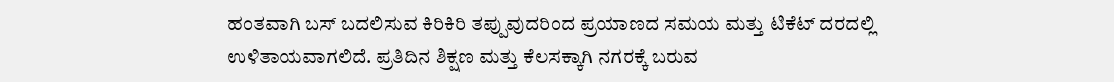ಹಂತವಾಗಿ ಬಸ್ ಬದಲಿಸುವ ಕಿರಿಕಿರಿ ತಪ್ಪುವುದರಿಂದ ಪ್ರಯಾಣದ ಸಮಯ ಮತ್ತು ಟಿಕೆಟ್ ದರದಲ್ಲಿ ಉಳಿತಾಯವಾಗಲಿದೆ. ಪ್ರತಿದಿನ ಶಿಕ್ಷಣ ಮತ್ತು ಕೆಲಸಕ್ಕಾಗಿ ನಗರಕ್ಕೆ ಬರುವ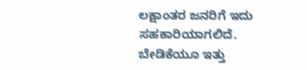ಲಕ್ಷಾಂತರ ಜನರಿಗೆ ಇದು ಸಹಕಾರಿಯಾಗಲಿದೆ.
ಬೇಡಿಕೆಯೂ ಇತ್ತು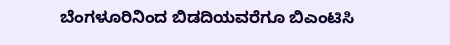ಬೆಂಗಳೂರಿನಿಂದ ಬಿಡದಿಯವರೆಗೂ ಬಿಎಂಟಿಸಿ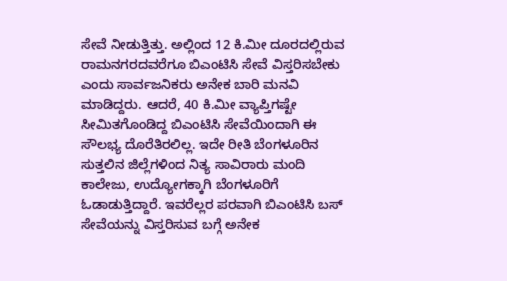ಸೇವೆ ನೀಡುತ್ತಿತ್ತು. ಅಲ್ಲಿಂದ 12 ಕಿ.ಮೀ ದೂರದಲ್ಲಿರುವ ರಾಮನಗರದವರೆಗೂ ಬಿಎಂಟಿಸಿ ಸೇವೆ ವಿಸ್ತರಿಸಬೇಕು ಎಂದು ಸಾರ್ವಜನಿಕರು ಅನೇಕ ಬಾರಿ ಮನವಿ ಮಾಡಿದ್ದರು. ಆದರೆ, 40 ಕಿ.ಮೀ ವ್ಯಾಪ್ತಿಗಷ್ಟೇ ಸೀಮಿತಗೊಂಡಿದ್ದ ಬಿಎಂಟಿಸಿ ಸೇವೆಯಿಂದಾಗಿ ಈ ಸೌಲಭ್ಯ ದೊರೆತಿರಲಿಲ್ಲ. ಇದೇ ರೀತಿ ಬೆಂಗಳೂರಿನ ಸುತ್ತಲಿನ ಜಿಲ್ಲೆಗಳಿಂದ ನಿತ್ಯ ಸಾವಿರಾರು ಮಂದಿ ಕಾಲೇಜು, ಉದ್ಯೋಗಕ್ಕಾಗಿ ಬೆಂಗಳೂರಿಗೆ ಓಡಾಡುತ್ತಿದ್ದಾರೆ. ಇವರೆಲ್ಲರ ಪರವಾಗಿ ಬಿಎಂಟಿಸಿ ಬಸ್ ಸೇವೆಯನ್ನು ವಿಸ್ತರಿಸುವ ಬಗ್ಗೆ ಅನೇಕ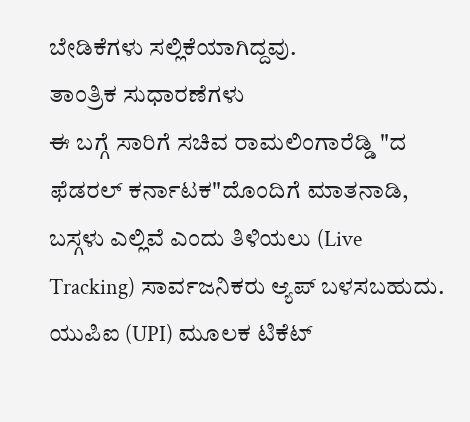ಬೇಡಿಕೆಗಳು ಸಲ್ಲಿಕೆಯಾಗಿದ್ದವು.
ತಾಂತ್ರಿಕ ಸುಧಾರಣೆಗಳು
ಈ ಬಗ್ಗೆ ಸಾರಿಗೆ ಸಚಿವ ರಾಮಲಿಂಗಾರೆಡ್ಡಿ "ದ ಫೆಡರಲ್ ಕರ್ನಾಟಕ"ದೊಂದಿಗೆ ಮಾತನಾಡಿ, ಬಸ್ಗಳು ಎಲ್ಲಿವೆ ಎಂದು ತಿಳಿಯಲು (Live Tracking) ಸಾರ್ವಜನಿಕರು ಆ್ಯಪ್ ಬಳಸಬಹುದು. ಯುಪಿಐ (UPI) ಮೂಲಕ ಟಿಕೆಟ್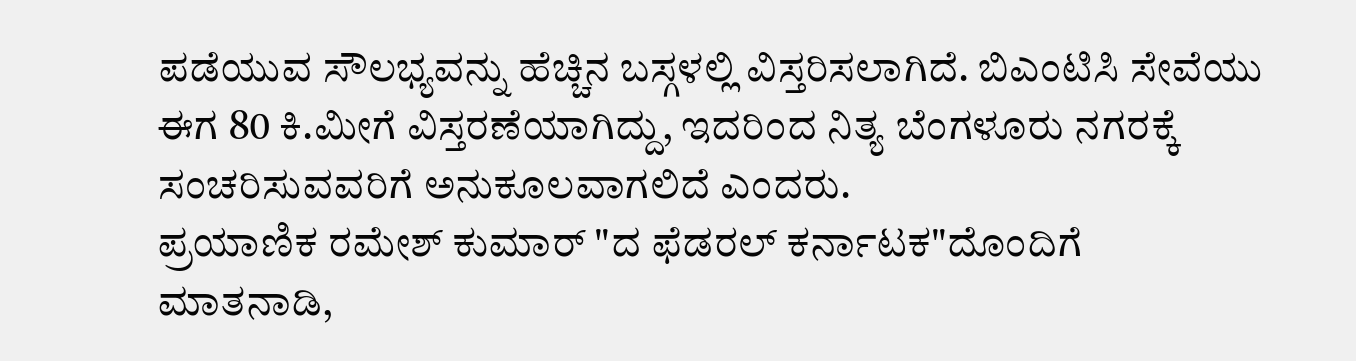ಪಡೆಯುವ ಸೌಲಭ್ಯವನ್ನು ಹೆಚ್ಚಿನ ಬಸ್ಗಳಲ್ಲಿ ವಿಸ್ತರಿಸಲಾಗಿದೆ. ಬಿಎಂಟಿಸಿ ಸೇವೆಯು ಈಗ 80 ಕಿ.ಮೀಗೆ ವಿಸ್ತರಣೆಯಾಗಿದ್ದು, ಇದರಿಂದ ನಿತ್ಯ ಬೆಂಗಳೂರು ನಗರಕ್ಕೆ ಸಂಚರಿಸುವವರಿಗೆ ಅನುಕೂಲವಾಗಲಿದೆ ಎಂದರು.
ಪ್ರಯಾಣಿಕ ರಮೇಶ್ ಕುಮಾರ್ "ದ ಫೆಡರಲ್ ಕರ್ನಾಟಕ"ದೊಂದಿಗೆ ಮಾತನಾಡಿ,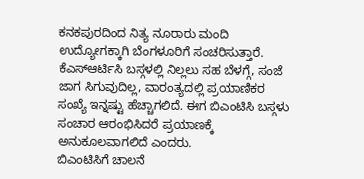ಕನಕಪುರದಿಂದ ನಿತ್ಯ ನೂರಾರು ಮಂದಿ ಉದ್ಯೋಗಕ್ಕಾಗಿ ಬೆಂಗಳೂರಿಗೆ ಸಂಚರಿಸುತ್ತಾರೆ. ಕೆಎಸ್ಆರ್ಟಿಸಿ ಬಸ್ಗಳಲ್ಲಿ ನಿಲ್ಲಲು ಸಹ ಬೆಳಗ್ಗೆ, ಸಂಜೆ ಜಾಗ ಸಿಗುವುದಿಲ್ಲ, ವಾರಂತ್ಯದಲ್ಲಿ ಪ್ರಯಾಣಿಕರ ಸಂಖ್ಯೆ ಇನ್ನಷ್ಟು ಹೆಚ್ಚಾಗಲಿದೆ. ಈಗ ಬಿಎಂಟಿಸಿ ಬಸ್ಗಳು ಸಂಚಾರ ಆರಂಭಿಸಿದರೆ ಪ್ರಯಾಣಕ್ಕೆ ಅನುಕೂಲವಾಗಲಿದೆ ಎಂದರು.
ಬಿಎಂಟಿಸಿಗೆ ಚಾಲನೆ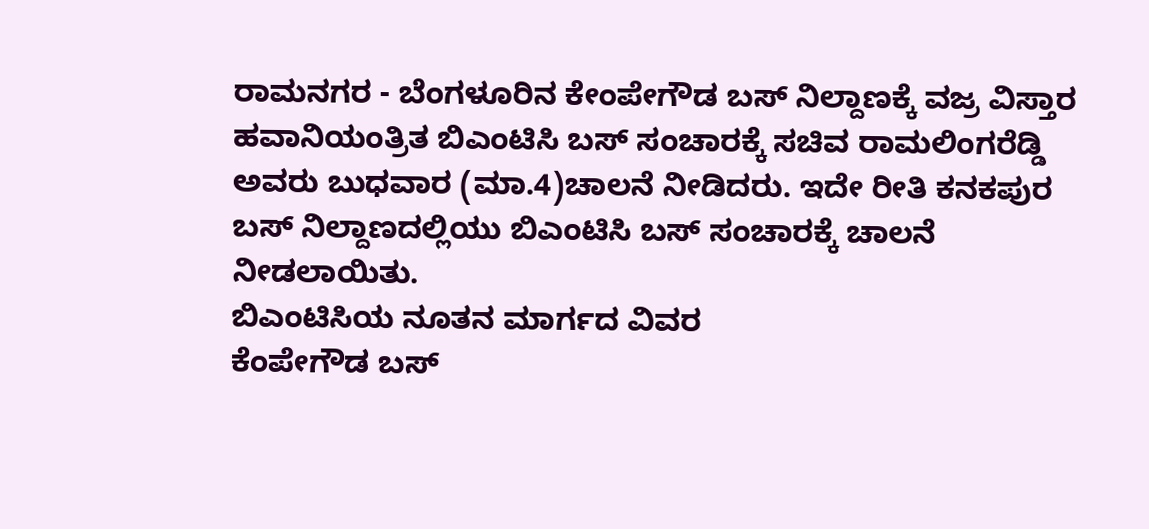ರಾಮನಗರ - ಬೆಂಗಳೂರಿನ ಕೇಂಪೇಗೌಡ ಬಸ್ ನಿಲ್ದಾಣಕ್ಕೆ ವಜ್ರ ವಿಸ್ತಾರ ಹವಾನಿಯಂತ್ರಿತ ಬಿಎಂಟಿಸಿ ಬಸ್ ಸಂಚಾರಕ್ಕೆ ಸಚಿವ ರಾಮಲಿಂಗರೆಡ್ಡಿ ಅವರು ಬುಧವಾರ (ಮಾ.4)ಚಾಲನೆ ನೀಡಿದರು. ಇದೇ ರೀತಿ ಕನಕಪುರ ಬಸ್ ನಿಲ್ದಾಣದಲ್ಲಿಯು ಬಿಎಂಟಿಸಿ ಬಸ್ ಸಂಚಾರಕ್ಕೆ ಚಾಲನೆ ನೀಡಲಾಯಿತು.
ಬಿಎಂಟಿಸಿಯ ನೂತನ ಮಾರ್ಗದ ವಿವರ
ಕೆಂಪೇಗೌಡ ಬಸ್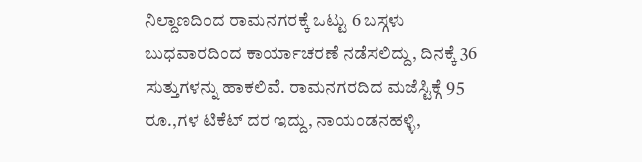ನಿಲ್ದಾಣದಿಂದ ರಾಮನಗರಕ್ಕೆ ಒಟ್ಟು 6 ಬಸ್ಗಳು ಬುಧವಾರದಿಂದ ಕಾರ್ಯಾಚರಣೆ ನಡೆಸಲಿದ್ದು, ದಿನಕ್ಕೆ 36 ಸುತ್ತುಗಳನ್ನು ಹಾಕಲಿವೆ. ರಾಮನಗರದಿದ ಮಜೆಸ್ಟಿಕ್ಗೆ 95 ರೂ.,ಗಳ ಟಿಕೆಟ್ ದರ ಇದ್ದು, ನಾಯಂಡನಹಳ್ಳಿ,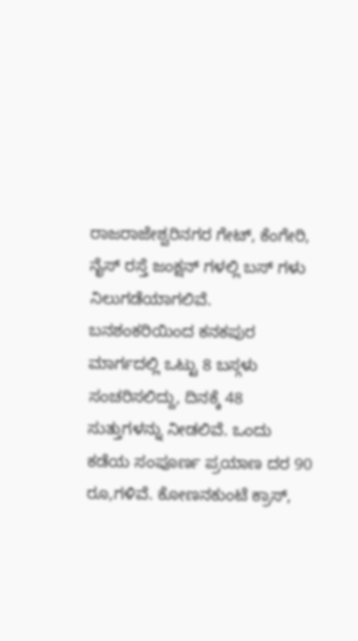ರಾಜರಾಜೇಶ್ವರಿನಗರ ಗೇಟ್, ಕೆಂಗೇರಿ, ನೈಸ್ ರಸ್ತೆ ಜಂಕ್ಷನ್ ಗಳಲ್ಲಿ ಬಸ್ ಗಳು ನಿಲುಗಡೆಯಾಗಲಿವೆ.
ಬನಶಂಕರಿಯಿಂದ ಕನಕಪುರ ಮಾರ್ಗದಲ್ಲಿ ಒಟ್ಟು 8 ಬಸ್ಗಳು ಸಂಚರಿಸಲಿದ್ದು, ದಿನಕ್ಕೆ 48 ಸುತ್ತುಗಳನ್ನು ನೀಡಲಿವೆ. ಒಂದು ಕಡೆಯ ಸಂಪೂರ್ಣ ಪ್ರಯಾಣ ದರ 90 ರೂ,ಗಳಿವೆ. ಕೋಣನಕುಂಟೆ ಕ್ರಾಸ್,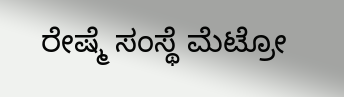ರೇಷ್ಮೆ ಸಂಸ್ಥೆ ಮೆಟ್ರೋ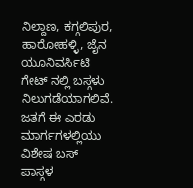ನಿಲ್ದಾಣ, ಕಗ್ಗಲಿಪುರ, ಹಾರೋಹಳ್ಳಿ, ಜೈನ ಯೂನಿವರ್ಸಿಟಿ ಗೇಟ್ ನಲ್ಲಿ ಬಸ್ಗಳು ನಿಲುಗಡೆಯಾಗಲಿವೆ. ಜತಗೆ ಈ ಎರಡು ಮಾರ್ಗಗಳಲ್ಲಿಯು ವಿಶೇಷ ಬಸ್ ಪಾಸ್ಗಳ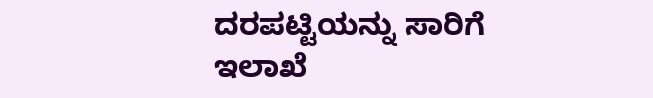ದರಪಟ್ಟಿಯನ್ನು ಸಾರಿಗೆ ಇಲಾಖೆ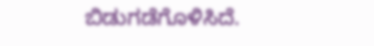ಬಿಡುಗಡೆಗೊಳಿಸಿದೆ.